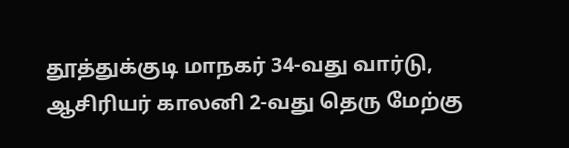தூத்துக்குடி மாநகர் 34-வது வார்டு, ஆசிரியர் காலனி 2-வது தெரு மேற்கு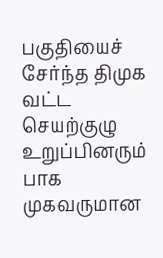பகுதியைச் சேர்ந்த திமுக வட்ட செயற்குழு உறுப்பினரும் பாக முகவருமான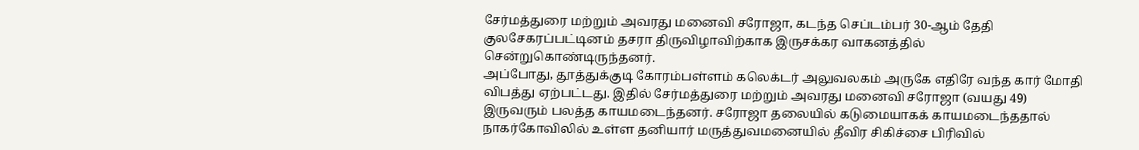சேர்மத்துரை மற்றும் அவரது மனைவி சரோஜா, கடந்த செப்டம்பர் 30-ஆம் தேதி குலசேகரப்பட்டினம் தசரா திருவிழாவிற்காக இருசக்கர வாகனத்தில் சென்றுகொண்டிருந்தனர்.
அப்போது, தூத்துக்குடி கோரம்பள்ளம் கலெக்டர் அலுவலகம் அருகே எதிரே வந்த கார் மோதி விபத்து ஏற்பட்டது. இதில் சேர்மத்துரை மற்றும் அவரது மனைவி சரோஜா (வயது 49) இருவரும் பலத்த காயமடைந்தனர். சரோஜா தலையில் கடுமையாகக் காயமடைந்ததால் நாகர்கோவிலில் உள்ள தனியார் மருத்துவமனையில் தீவிர சிகிச்சை பிரிவில்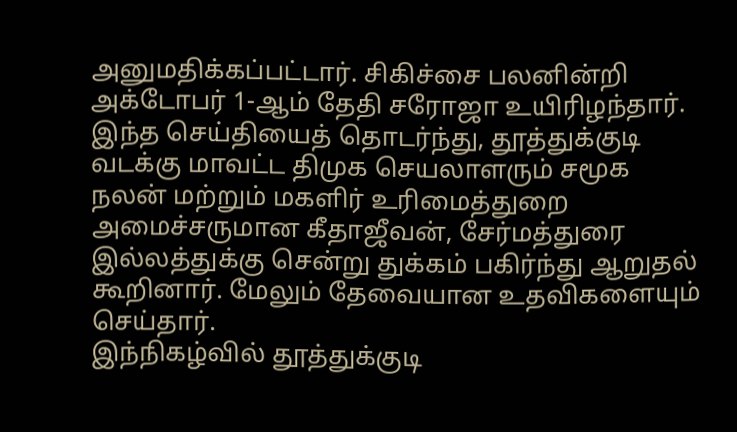அனுமதிக்கப்பட்டார். சிகிச்சை பலனின்றி அக்டோபர் 1-ஆம் தேதி சரோஜா உயிரிழந்தார்.
இந்த செய்தியைத் தொடர்ந்து, தூத்துக்குடி வடக்கு மாவட்ட திமுக செயலாளரும் சமூக நலன் மற்றும் மகளிர் உரிமைத்துறை அமைச்சருமான கீதாஜீவன், சேர்மத்துரை இல்லத்துக்கு சென்று துக்கம் பகிர்ந்து ஆறுதல் கூறினார். மேலும் தேவையான உதவிகளையும் செய்தார்.
இந்நிகழ்வில் தூத்துக்குடி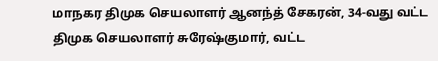மாநகர திமுக செயலாளர் ஆனந்த் சேகரன், 34-வது வட்ட திமுக செயலாளர் சுரேஷ்குமார், வட்ட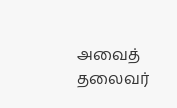அவைத் தலைவர்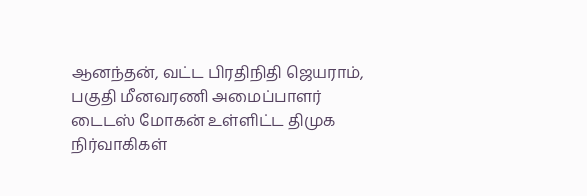ஆனந்தன், வட்ட பிரதிநிதி ஜெயராம், பகுதி மீனவரணி அமைப்பாளர் டைடஸ் மோகன் உள்ளிட்ட திமுக நிர்வாகிகள்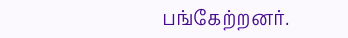பங்கேற்றனர்.